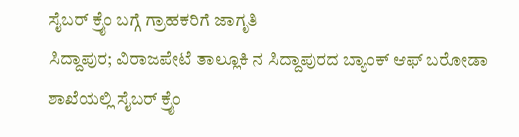ಸೈಬರ್ ಕ್ರೈಂ ಬಗ್ಗೆ ಗ್ರಾಹಕರಿಗೆ ಜಾಗೃತಿ
ಸಿದ್ದಾಪುರ; ವಿರಾಜಪೇಟೆ ತಾಲ್ಲೂಕಿ ನ ಸಿದ್ದಾಪುರದ ಬ್ಯಾಂಕ್ ಆಫ್ ಬರೋಡಾ ಶಾಖೆಯಲ್ಲಿ ಸೈಬರ್ ಕ್ರೈಂ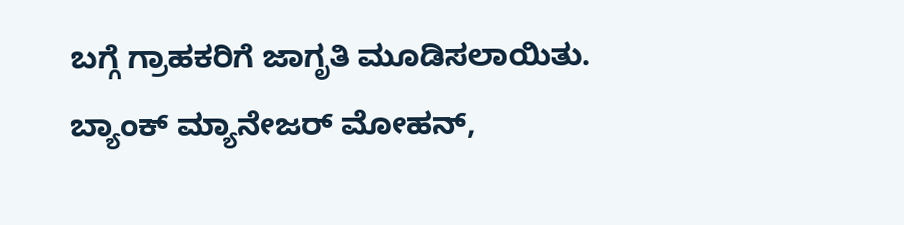ಬಗ್ಗೆ ಗ್ರಾಹಕರಿಗೆ ಜಾಗೃತಿ ಮೂಡಿಸಲಾಯಿತು.
ಬ್ಯಾಂಕ್ ಮ್ಯಾನೇಜರ್ ಮೋಹನ್,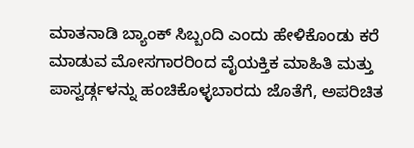ಮಾತನಾಡಿ ಬ್ಯಾಂಕ್ ಸಿಬ್ಬಂದಿ ಎಂದು ಹೇಳಿಕೊಂಡು ಕರೆ ಮಾಡುವ ಮೋಸಗಾರರಿಂದ ವೈಯಕ್ತಿಕ ಮಾಹಿತಿ ಮತ್ತು ಪಾಸ್ವರ್ಡ್ಗಳನ್ನು ಹಂಚಿಕೊಳ್ಳಬಾರದು ಜೊತೆಗೆ, ಅಪರಿಚಿತ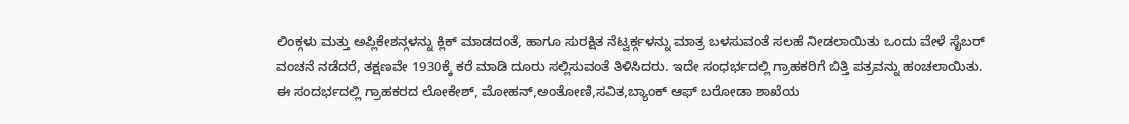ಲಿಂಕ್ಗಳು ಮತ್ತು ಅಪ್ಲಿಕೇಶನ್ಗಳನ್ನು ಕ್ಲಿಕ್ ಮಾಡದಂತೆ, ಹಾಗೂ ಸುರಕ್ಷಿತ ನೆಟ್ವರ್ಕ್ಗಳನ್ನು ಮಾತ್ರ ಬಳಸುವಂತೆ ಸಲಹೆ ನೀಡಲಾಯಿತು ಒಂದು ವೇಳೆ ಸೈಬರ್ ವಂಚನೆ ನಡೆದರೆ, ತಕ್ಷಣವೇ 1930ಕ್ಕೆ ಕರೆ ಮಾಡಿ ದೂರು ಸಲ್ಲಿಸುವಂತೆ ತಿಳಿಸಿದರು. ಇದೇ ಸಂಧರ್ಭದಲ್ಲಿ ಗ್ರಾಹಕರಿಗೆ ಬಿತ್ತಿ ಪತ್ರವನ್ನು ಹಂಚಲಾಯಿತು.
ಈ ಸಂದರ್ಭದಲ್ಲಿ ಗ್ರಾಹಕರದ ಲೋಕೇಶ್, ಮೋಹನ್,ಅಂತೋಣಿ,ಸವಿತ,ಬ್ಯಾಂಕ್ ಆಫ್ ಬರೋಡಾ ಶಾಖೆಯ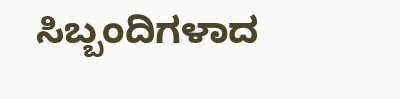ಸಿಬ್ಬಂದಿಗಳಾದ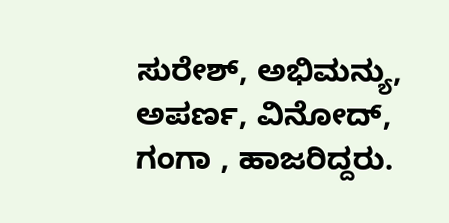ಸುರೇಶ್, ಅಭಿಮನ್ಯು, ಅಪರ್ಣ, ವಿನೋದ್, ಗಂಗಾ , ಹಾಜರಿದ್ದರು.